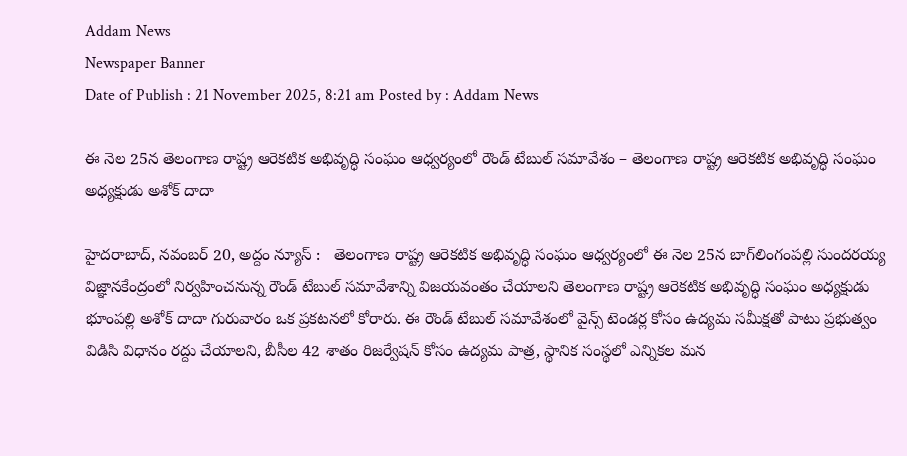Addam News
Newspaper Banner
Date of Publish : 21 November 2025, 8:21 am Posted by : Addam News

ఈ నెల 25న తెలంగాణ రాష్ట్ర ఆరెకటిక అభివృద్ధి సంఘం ఆధ్వ‌ర్యంలో రౌండ్ టేబుల్ స‌మావేశం – తెలంగాణ రాష్ట్ర ఆరెకటిక అభివృద్ధి సంఘం అధ్య‌క్షుడు అశోక్ దాదా

హైదరాబాద్, న‌వంబ‌ర్ 20, అద్దం న్యూస్ :   తెలంగాణ రాష్ట్ర ఆరెకటిక అభివృద్ధి సంఘం ఆధ్వ‌ర్యంలో ఈ నెల 25న బాగ్‌లింగంప‌ల్లి సుంద‌ర‌య్య విజ్ఞాన‌కేంద్రంలో నిర్వ‌హించ‌నున్న రౌండ్ టేబుల్ స‌మావేశాన్ని విజ‌య‌వంతం చేయాల‌ని తెలంగాణ రాష్ట్ర ఆరెకటిక అభివృద్ధి సంఘం అధ్య‌క్షుడు భూంప‌ల్లి అశోక్ దాదా గురువారం ఒక ప్ర‌క‌ట‌న‌లో కోరారు. ఈ రౌండ్ టేబుల్ స‌మావేశంలో వైన్స్ టెండర్ల కోసం ఉద్యమ సమీక్షతో పాటు ప్రభుత్వం విడిసి విధానం రద్దు చేయాలని, బీసీల 42 శాతం రిజర్వేషన్ కోసం ఉద్యమ పాత్ర, స్థానిక సంస్థలో ఎన్నికల మన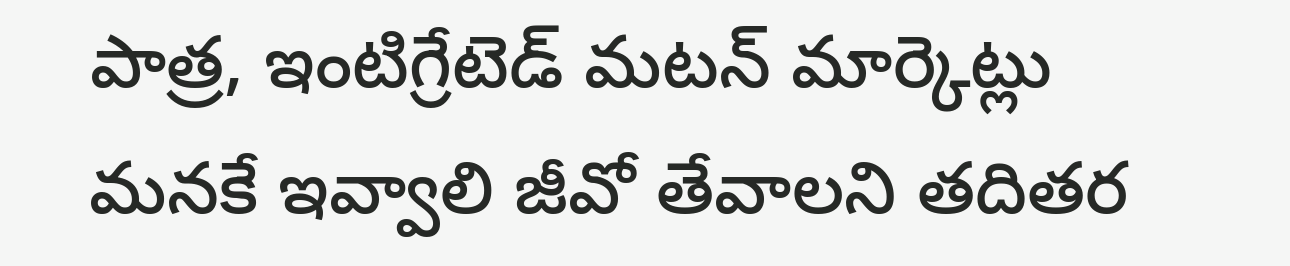పాత్ర, ఇంటిగ్రేటెడ్ మటన్ మార్కెట్లు మనకే ఇవ్వాలి జీవో తేవాలని త‌దిత‌ర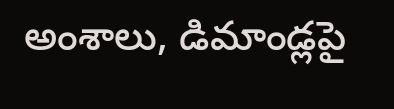అంశాలు, డిమాండ్ల‌పై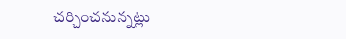చ‌ర్చించ‌నున్న‌ట్లు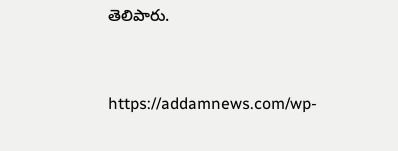తెలిపారు.



https://addamnews.com/wp-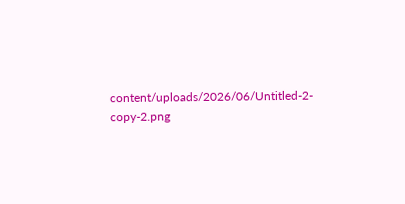content/uploads/2026/06/Untitled-2-copy-2.png